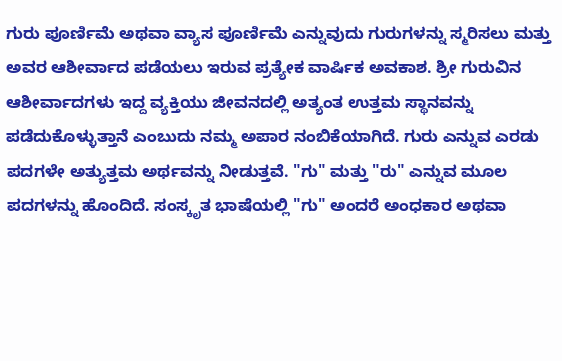ಗುರು ಪೂರ್ಣಿಮೆ ಅಥವಾ ವ್ಯಾಸ ಪೂರ್ಣಿಮೆ ಎನ್ನುವುದು ಗುರುಗಳನ್ನು ಸ್ಮರಿಸಲು ಮತ್ತು ಅವರ ಆಶೀರ್ವಾದ ಪಡೆಯಲು ಇರುವ ಪ್ರತ್ಯೇಕ ವಾರ್ಷಿಕ ಅವಕಾಶ. ಶ್ರೀ ಗುರುವಿನ ಆಶೀರ್ವಾದಗಳು ಇದ್ದ ವ್ಯಕ್ತಿಯು ಜೀವನದಲ್ಲಿ ಅತ್ಯಂತ ಉತ್ತಮ ಸ್ಥಾನವನ್ನು ಪಡೆದುಕೊಳ್ಳುತ್ತಾನೆ ಎಂಬುದು ನಮ್ಮ ಅಪಾರ ನಂಬಿಕೆಯಾಗಿದೆ. ಗುರು ಎನ್ನುವ ಎರಡು ಪದಗಳೇ ಅತ್ಯುತ್ತಮ ಅರ್ಥವನ್ನು ನೀಡುತ್ತವೆ. "ಗು" ಮತ್ತು "ರು" ಎನ್ನುವ ಮೂಲ ಪದಗಳನ್ನು ಹೊಂದಿದೆ. ಸಂಸ್ಕೃತ ಭಾಷೆಯಲ್ಲಿ "ಗು" ಅಂದರೆ ಅಂಧಕಾರ ಅಥವಾ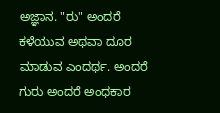ಅಜ್ಞಾನ. "ರು" ಅಂದರೆ ಕಳೆಯುವ ಅಥವಾ ದೂರ ಮಾಡುವ ಎಂದರ್ಥ. ಅಂದರೆ ಗುರು ಅಂದರೆ ಅಂಧಕಾರ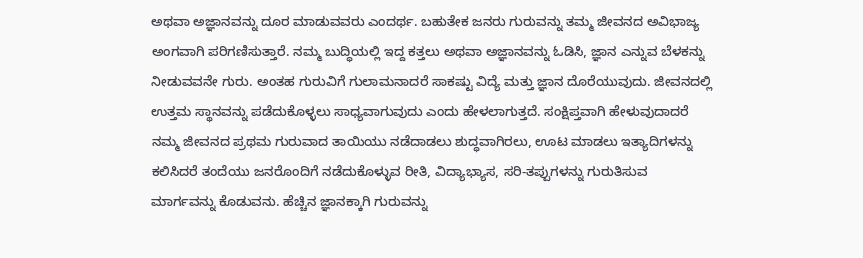ಅಥವಾ ಅಜ್ಞಾನವನ್ನು ದೂರ ಮಾಡುವವರು ಎಂದರ್ಥ. ಬಹುತೇಕ ಜನರು ಗುರುವನ್ನು ತಮ್ಮ ಜೀವನದ ಅವಿಭಾಜ್ಯ ಅಂಗವಾಗಿ ಪರಿಗಣಿಸುತ್ತಾರೆ. ನಮ್ಮ ಬುದ್ಧಿಯಲ್ಲಿ ಇದ್ದ ಕತ್ತಲು ಅಥವಾ ಅಜ್ಞಾನವನ್ನು ಓಡಿಸಿ, ಜ್ಞಾನ ಎನ್ನುವ ಬೆಳಕನ್ನು ನೀಡುವವನೇ ಗುರು. ಅಂತಹ ಗುರುವಿಗೆ ಗುಲಾಮನಾದರೆ ಸಾಕಷ್ಟು ವಿದ್ಯೆ ಮತ್ತು ಜ್ಞಾನ ದೊರೆಯುವುದು. ಜೀವನದಲ್ಲಿ ಉತ್ತಮ ಸ್ಥಾನವನ್ನು ಪಡೆದುಕೊಳ್ಳಲು ಸಾಧ್ಯವಾಗುವುದು ಎಂದು ಹೇಳಲಾಗುತ್ತದೆ. ಸಂಕ್ಷಿಪ್ತವಾಗಿ ಹೇಳುವುದಾದರೆ ನಮ್ಮ ಜೀವನದ ಪ್ರಥಮ ಗುರುವಾದ ತಾಯಿಯು ನಡೆದಾಡಲು ಶುದ್ಧವಾಗಿರಲು, ಊಟ ಮಾಡಲು ಇತ್ಯಾದಿಗಳನ್ನು ಕಲಿಸಿದರೆ ತಂದೆಯು ಜನರೊಂದಿಗೆ ನಡೆದುಕೊಳ್ಳುವ ರೀತಿ, ವಿದ್ಯಾಭ್ಯಾಸ, ಸರಿ-ತಪ್ಪುಗಳನ್ನು ಗುರುತಿಸುವ ಮಾರ್ಗವನ್ನು ಕೊಡುವನು. ಹೆಚ್ಚಿನ ಜ್ಞಾನಕ್ಕಾಗಿ ಗುರುವನ್ನು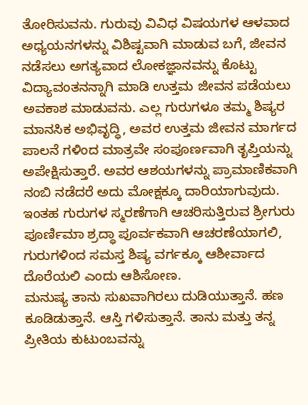ತೋರಿಸುವನು. ಗುರುವು ವಿವಿಧ ವಿಷಯಗಳ ಆಳವಾದ ಅಧ್ಯಯನಗಳನ್ನು ವಿಶಿಷ್ಟವಾಗಿ ಮಾಡುವ ಬಗೆ, ಜೀವನ ನಡೆಸಲು ಅಗತ್ಯವಾದ ಲೋಕಜ್ಞಾನವನ್ನು ಕೊಟ್ಟು ವಿದ್ಯಾವಂತನನ್ನಾಗಿ ಮಾಡಿ ಉತ್ತಮ ಜೀವನ ಪಡೆಯಲು ಅವಕಾಶ ಮಾಡುವನು. ಎಲ್ಲ ಗುರುಗಳೂ ತಮ್ಮ ಶಿಷ್ಯರ ಮಾನಸಿಕ ಅಭಿವೃದ್ಧಿ, ಅವರ ಉತ್ತಮ ಜೀವನ ಮಾರ್ಗದ ಪಾಲನೆ ಗಳಿಂದ ಮಾತ್ರವೇ ಸಂಪೂರ್ಣವಾಗಿ ತೃಪ್ತಿಯನ್ನು ಅಪೇಕ್ಷಿಸುತ್ತಾರೆ. ಅವರ ಆಶಯಗಳನ್ನು ಪ್ರಾಮಾಣಿಕವಾಗಿ ನಂಬಿ ನಡೆದರೆ ಅದು ಮೋಕ್ಷಕ್ಕೂ ದಾರಿಯಾಗುವುದು. ಇಂತಹ ಗುರುಗಳ ಸ್ಮರಣೆಗಾಗಿ ಆಚರಿಸುತ್ತಿರುವ ಶ್ರೀಗುರು ಪೂರ್ಣಿಮಾ ಶ್ರದ್ಧಾ ಪೂರ್ವಕವಾಗಿ ಆಚರಣೆಯಾಗಲಿ, ಗುರುಗಳಿಂದ ಸಮಸ್ತ ಶಿಷ್ಯ ವರ್ಗಕ್ಕೂ ಆಶೀರ್ವಾದ ದೊರೆಯಲಿ ಎಂದು ಆಶಿಸೋಣ.
ಮನುಷ್ಯ ತಾನು ಸುಖವಾಗಿರಲು ದುಡಿಯುತ್ತಾನೆ. ಹಣ ಕೂಡಿಡುತ್ತಾನೆ. ಆಸ್ತಿ ಗಳಿಸುತ್ತಾನೆ. ತಾನು ಮತ್ತು ತನ್ನ ಪ್ರೀತಿಯ ಕುಟುಂಬವನ್ನು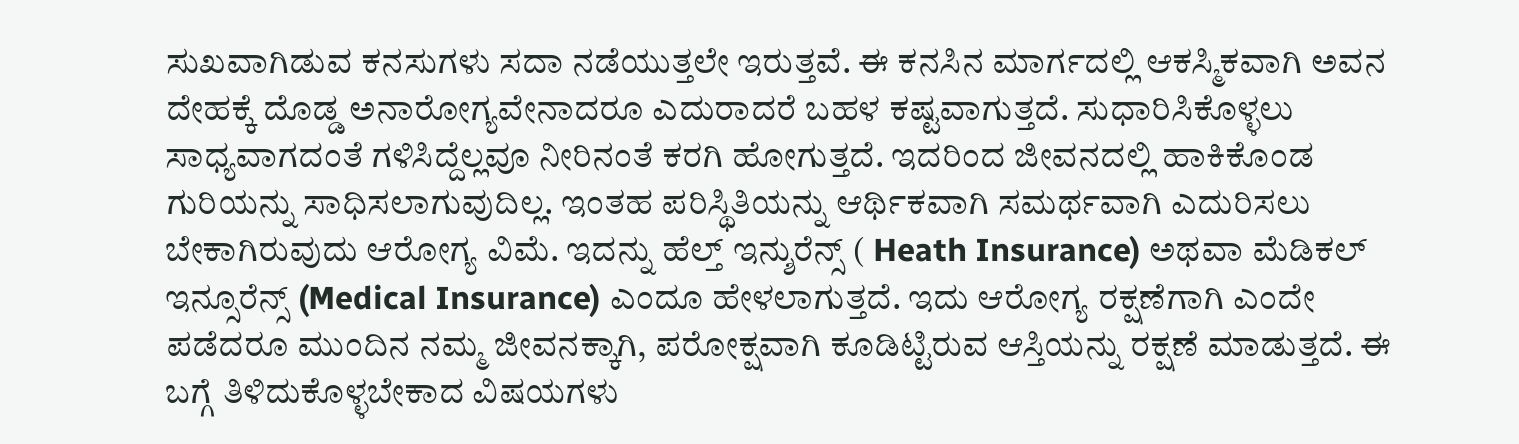ಸುಖವಾಗಿಡುವ ಕನಸುಗಳು ಸದಾ ನಡೆಯುತ್ತಲೇ ಇರುತ್ತವೆ. ಈ ಕನಸಿನ ಮಾರ್ಗದಲ್ಲಿ ಆಕಸ್ಮಿಕವಾಗಿ ಅವನ ದೇಹಕ್ಕೆ ದೊಡ್ಡ ಅನಾರೋಗ್ಯವೇನಾದರೂ ಎದುರಾದರೆ ಬಹಳ ಕಷ್ಟವಾಗುತ್ತದೆ. ಸುಧಾರಿಸಿಕೊಳ್ಳಲು ಸಾಧ್ಯವಾಗದಂತೆ ಗಳಿಸಿದ್ದೆಲ್ಲವೂ ನೀರಿನಂತೆ ಕರಗಿ ಹೋಗುತ್ತದೆ. ಇದರಿಂದ ಜೀವನದಲ್ಲಿ ಹಾಕಿಕೊಂಡ ಗುರಿಯನ್ನು ಸಾಧಿಸಲಾಗುವುದಿಲ್ಲ. ಇಂತಹ ಪರಿಸ್ಥಿತಿಯನ್ನು ಆರ್ಥಿಕವಾಗಿ ಸಮರ್ಥವಾಗಿ ಎದುರಿಸಲು ಬೇಕಾಗಿರುವುದು ಆರೋಗ್ಯ ವಿಮೆ. ಇದನ್ನು ಹೆಲ್ತ್ ಇನ್ಶುರೆನ್ಸ್ ( Heath Insurance) ಅಥವಾ ಮೆಡಿಕಲ್ ಇನ್ಸೂರೆನ್ಸ್ (Medical Insurance) ಎಂದೂ ಹೇಳಲಾಗುತ್ತದೆ. ಇದು ಆರೋಗ್ಯ ರಕ್ಷಣೆಗಾಗಿ ಎಂದೇ ಪಡೆದರೂ ಮುಂದಿನ ನಮ್ಮ ಜೀವನಕ್ಕಾಗಿ, ಪರೋಕ್ಷವಾಗಿ ಕೂಡಿಟ್ಟಿರುವ ಆಸ್ತಿಯನ್ನು ರಕ್ಷಣೆ ಮಾಡುತ್ತದೆ. ಈ ಬಗ್ಗೆ ತಿಳಿದುಕೊಳ್ಳಬೇಕಾದ ವಿಷಯಗಳು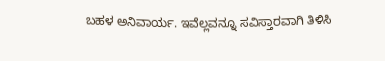ಬಹಳ ಅನಿವಾರ್ಯ. ಇವೆಲ್ಲವನ್ನೂ ಸವಿಸ್ತಾರವಾಗಿ ತಿಳಿಸಿ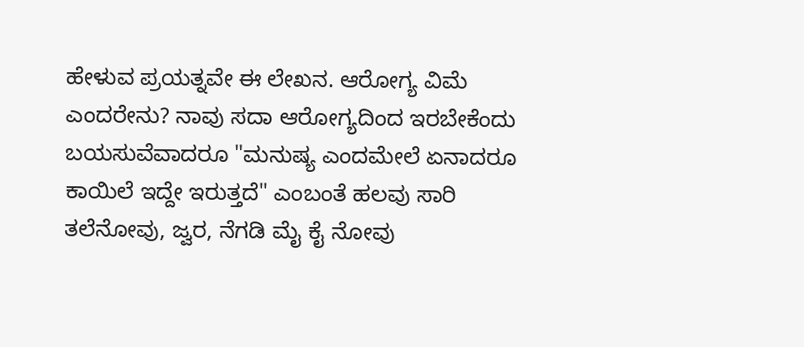ಹೇಳುವ ಪ್ರಯತ್ನವೇ ಈ ಲೇಖನ. ಆರೋಗ್ಯ ವಿಮೆ ಎಂದರೇನು? ನಾವು ಸದಾ ಆರೋಗ್ಯದಿಂದ ಇರಬೇಕೆಂದು ಬಯಸುವೆವಾದರೂ "ಮನುಷ್ಯ ಎಂದಮೇಲೆ ಏನಾದರೂ ಕಾಯಿಲೆ ಇದ್ದೇ ಇರುತ್ತದೆ" ಎಂಬಂತೆ ಹಲವು ಸಾರಿ ತಲೆನೋವು, ಜ್ವರ, ನೆಗಡಿ ಮೈ ಕೈ ನೋವು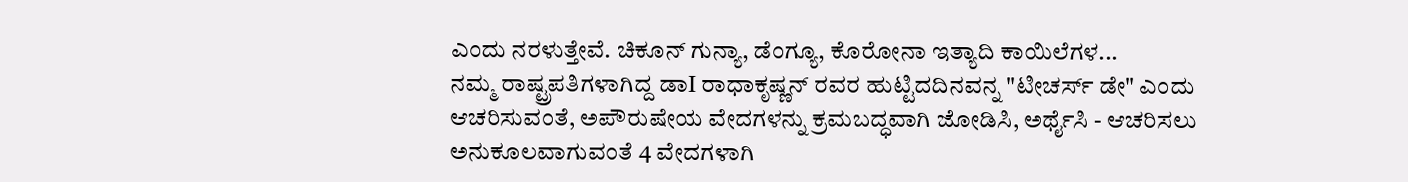ಎಂದು ನರಳುತ್ತೇವೆ. ಚಿಕೂನ್ ಗುನ್ಯಾ, ಡೆಂಗ್ಯೂ, ಕೊರೋನಾ ಇತ್ಯಾದಿ ಕಾಯಿಲೆಗಳ...
ನಮ್ಮ ರಾಷ್ಟ್ರಪತಿಗಳಾಗಿದ್ದ ಡಾI ರಾಧಾಕೃಷ್ಣನ್ ರವರ ಹುಟ್ಟಿದದಿನವನ್ನ "ಟೀಚರ್ಸ್ ಡೇ" ಎಂದು ಆಚರಿಸುವಂತೆ, ಅಪೌರುಷೇಯ ವೇದಗಳನ್ನು ಕ್ರಮಬದ್ಧವಾಗಿ ಜೋಡಿಸಿ, ಅರ್ಥೈಸಿ - ಆಚರಿಸಲು ಅನುಕೂಲವಾಗುವಂತೆ 4 ವೇದಗಳಾಗಿ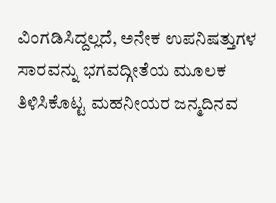ವಿಂಗಡಿಸಿದ್ದಲ್ಲದೆ, ಅನೇಕ ಉಪನಿಷತ್ತುಗಳ ಸಾರವನ್ನು ಭಗವದ್ಗೀತೆಯ ಮೂಲಕ ತಿಳಿಸಿಕೊಟ್ಟ ಮಹನೀಯರ ಜನ್ಮದಿನವ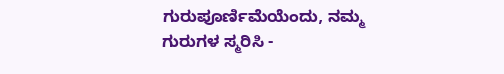ಗುರುಪೂರ್ಣಿಮೆಯೆಂದು, ನಮ್ಮ ಗುರುಗಳ ಸ್ಮರಿಸಿ -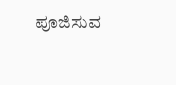ಪೂಜಿಸುವ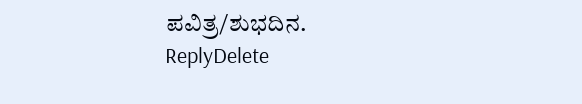ಪವಿತ್ರ/ಶುಭದಿನ.
ReplyDelete